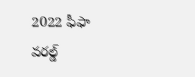2022 ఫీఫా వరల్డ్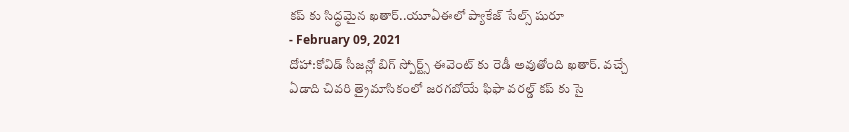కప్ కు సిద్ధమైన ఖతార్..యూఏఈలో ప్యాకేజ్ సేల్స్ షురూ
- February 09, 2021
దోహా:కోవిడ్ సీజన్లో బిగ్ స్పోర్ట్స్ ఈవెంట్ కు రెడీ అవుతోంది ఖతార్. వచ్చే ఏడాది చివరి త్రైమాసికంలో జరగబోయే ఫిఫా వరల్డ్ కప్ కు సై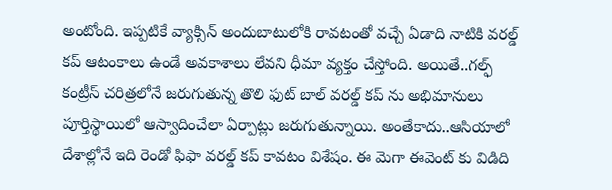అంటోంది. ఇప్పటికే వ్యాక్సిన్ అందుబాటులోకి రావటంతో వచ్చే ఏడాది నాటికి వరల్డ్ కప్ ఆటంకాలు ఉండే అవకాశాలు లేవని ధీమా వ్యక్తం చేస్తోంది. అయితే..గల్ఫ్ కంట్రీస్ చరిత్రలోనే జరుగుతున్న తొలి ఫుట్ బాల్ వరల్డ్ కప్ ను అభిమానులు పూర్తిస్థాయిలో ఆస్వాదించేలా ఏర్పాట్లు జరుగుతున్నాయి. అంతేకాదు..ఆసియాలో దేశాల్లోనే ఇది రెండో ఫిఫా వరల్డ్ కప్ కావటం విశేషం. ఈ మెగా ఈవెంట్ కు విడిది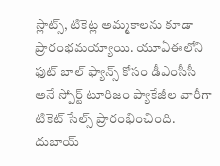స్లాట్స్, టికెట్ల అమ్మకాలను కూడా ప్రారంభమయ్యాయి. యూఏఈలోని ఫుట్ బాల్ ఫ్యాన్స్ కోసం డీఎంసీసీ అనే స్పోర్ట్ టూరిజం ప్యాకేజీల వారీగా టికెట్ సేల్స్ ప్రారంభించింది. దుబాయ్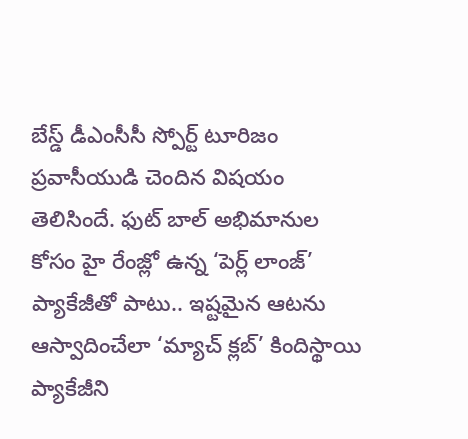బేస్డ్ డీఎంసీసీ స్పోర్ట్ టూరిజం ప్రవాసీయుడి చెందిన విషయం తెలిసిందే. ఫుట్ బాల్ అభిమానుల కోసం హై రేంజ్లో ఉన్న ‘పెర్ల్ లాంజ్’ ప్యాకేజీతో పాటు.. ఇష్టమైన ఆటను ఆస్వాదించేలా ‘మ్యాచ్ క్లబ్’ కిందిస్థాయి ప్యాకేజీని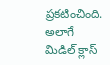ప్రకటించింది. అలాగే మిడిల్ క్లాస్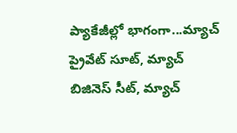ప్యాకేజీల్లో భాగంగా...మ్యాచ్ ప్రైవేట్ సూట్, మ్యాచ్ బిజినెస్ సీట్, మ్యాచ్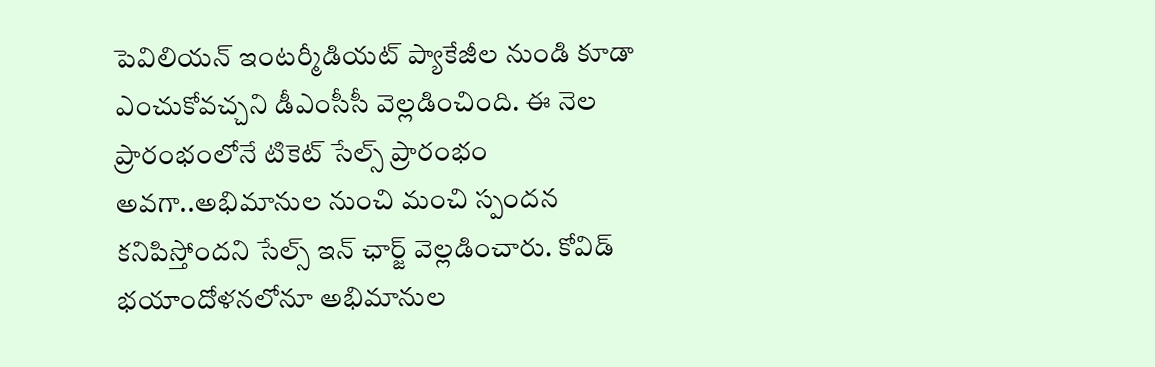పెవిలియన్ ఇంటర్మీడియట్ ప్యాకేజీల నుండి కూడా ఎంచుకోవచ్చని డీఎంసీసీ వెల్లడించింది. ఈ నెల ప్రారంభంలోనే టికెట్ సేల్స్ ప్రారంభం అవగా..అభిమానుల నుంచి మంచి స్పందన కనిపిస్తోందని సేల్స్ ఇన్ ఛార్జ్ వెల్లడించారు. కోవిడ్ భయాందోళనలోనూ అభిమానుల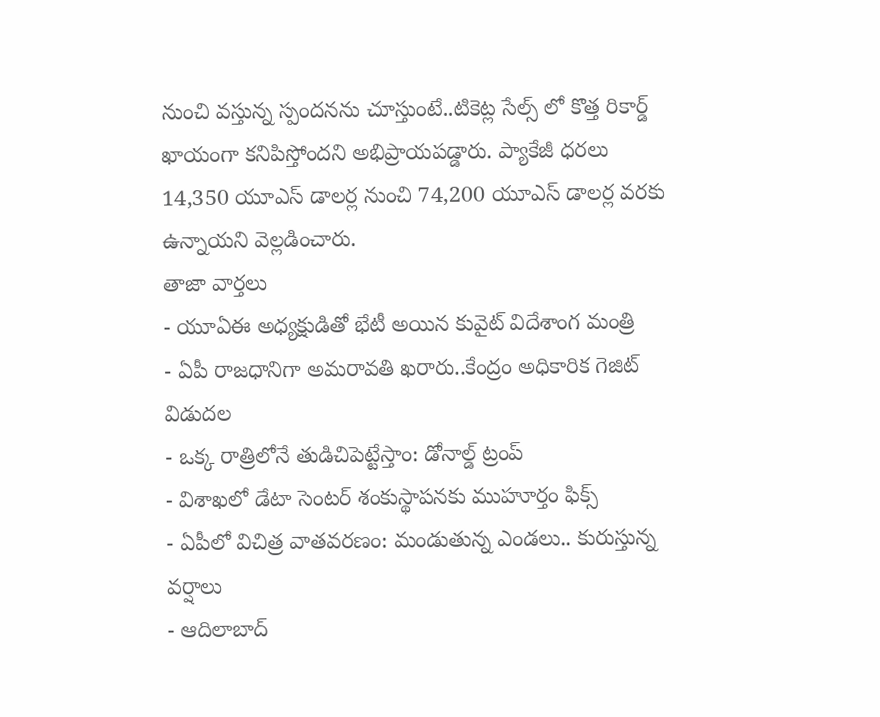నుంచి వస్తున్న స్పందనను చూస్తుంటే..టికెట్ల సేల్స్ లో కొత్త రికార్డ్ ఖాయంగా కనిపిస్తోందని అభిప్రాయపడ్డారు. ప్యాకేజీ ధరలు 14,350 యూఎస్ డాలర్ల నుంచి 74,200 యూఎస్ డాలర్ల వరకు ఉన్నాయని వెల్లడించారు.
తాజా వార్తలు
- యూఏఈ అధ్యక్షుడితో భేటీ అయిన కువైట్ విదేశాంగ మంత్రి
- ఏపీ రాజధానిగా అమరావతి ఖరారు..కేంద్రం అధికారిక గెజిట్ విడుదల
- ఒక్క రాత్రిలోనే తుడిచిపెట్టేస్తాం: డోనాల్డ్ ట్రంప్
- విశాఖలో డేటా సెంటర్ శంకుస్థాపనకు ముహూర్తం ఫిక్స్
- ఏపీలో విచిత్ర వాతవరణం: మండుతున్న ఎండలు.. కురుస్తున్న వర్షాలు
- ఆదిలాబాద్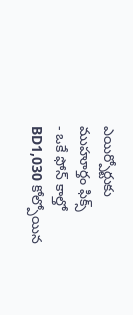ఎయిర్పోర్టుకు ముహూర్తం ఫిక్స్
- ఒకే ఫోన్ కాల్తో BD1,030 కోల్పోయిన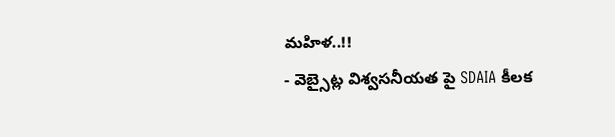మహిళ..!!
- వెబ్సైట్ల విశ్వసనీయత పై SDAIA కీలక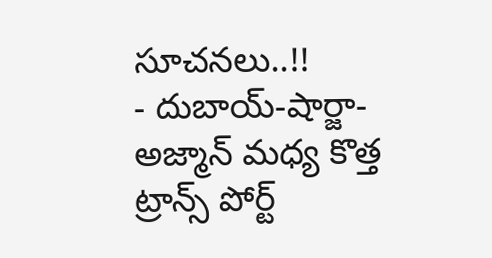సూచనలు..!!
- దుబాయ్-షార్జా-అజ్మాన్ మధ్య కొత్త ట్రాన్స్ పోర్ట్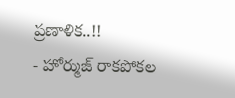ప్రణాళిక..!!
- హోర్ముజ్ రాకపోకల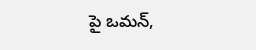పై ఒమన్,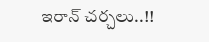ఇరాన్ చర్చలు..!!